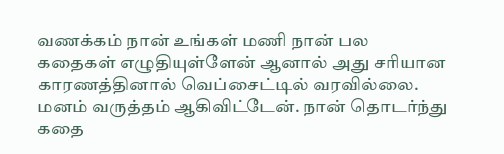வணக்கம் நான் உங்கள் மணி நான் பல கதைகள் எழுதியுள்ளேன் ஆனால் அது சரியான காரணத்தினால் வெப்சைட்டில் வரவில்லை. மனம் வருத்தம் ஆகிவிட்டேன். நான் தொடர்ந்து கதை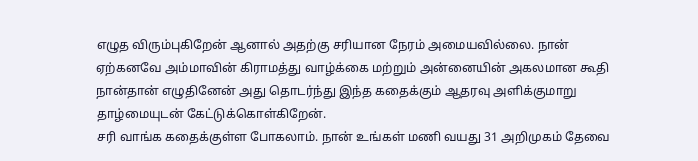எழுத விரும்புகிறேன் ஆனால் அதற்கு சரியான நேரம் அமையவில்லை. நான் ஏற்கனவே அம்மாவின் கிராமத்து வாழ்க்கை மற்றும் அன்னையின் அகலமான கூதி நான்தான் எழுதினேன் அது தொடர்ந்து இந்த கதைக்கும் ஆதரவு அளிக்குமாறு தாழ்மையுடன் கேட்டுக்கொள்கிறேன்.
சரி வாங்க கதைக்குள்ள போகலாம். நான் உங்கள் மணி வயது 31 அறிமுகம் தேவை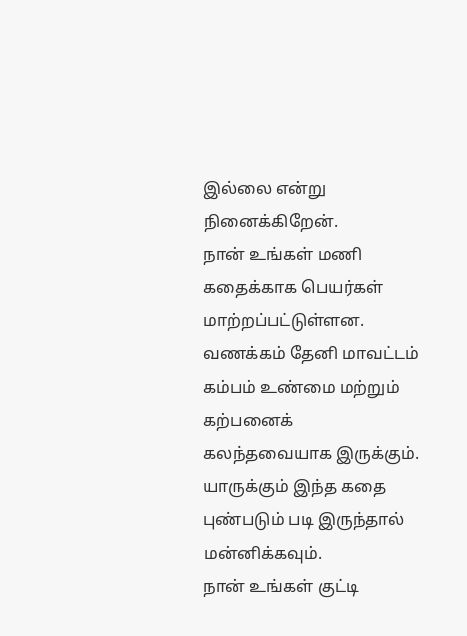இல்லை என்று நினைக்கிறேன்.
நான் உங்கள் மணி கதைக்காக பெயர்கள் மாற்றப்பட்டுள்ளன.
வணக்கம் தேனி மாவட்டம் கம்பம் உண்மை மற்றும் கற்பனைக் கலந்தவையாக இருக்கும். யாருக்கும் இந்த கதை புண்படும் படி இருந்தால் மன்னிக்கவும்.
நான் உங்கள் குட்டி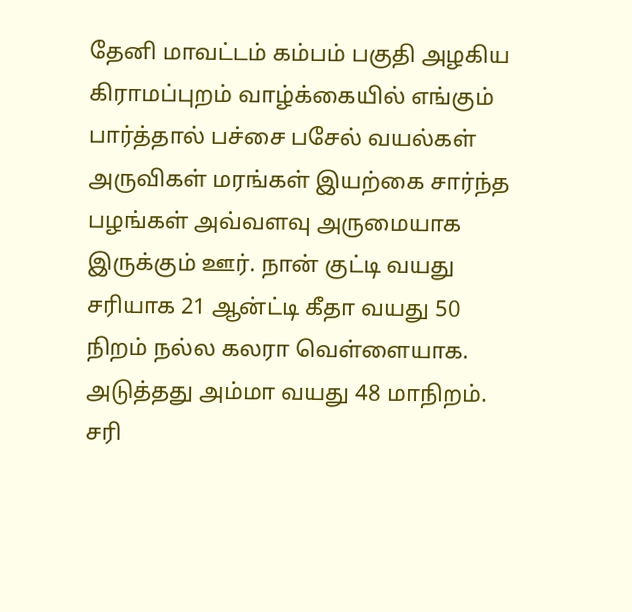தேனி மாவட்டம் கம்பம் பகுதி அழகிய கிராமப்புறம் வாழ்க்கையில் எங்கும் பார்த்தால் பச்சை பசேல் வயல்கள் அருவிகள் மரங்கள் இயற்கை சார்ந்த பழங்கள் அவ்வளவு அருமையாக இருக்கும் ஊர். நான் குட்டி வயது சரியாக 21 ஆன்ட்டி கீதா வயது 50 நிறம் நல்ல கலரா வெள்ளையாக. அடுத்தது அம்மா வயது 48 மாநிறம். சரி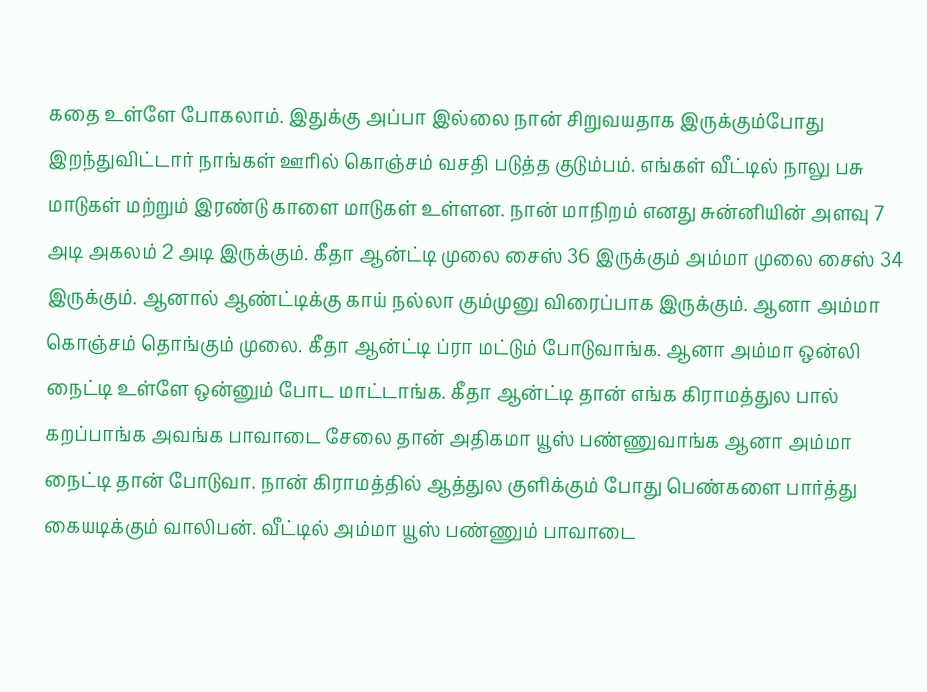கதை உள்ளே போகலாம். இதுக்கு அப்பா இல்லை நான் சிறுவயதாக இருக்கும்போது இறந்துவிட்டார் நாங்கள் ஊரில் கொஞ்சம் வசதி படுத்த குடும்பம். எங்கள் வீட்டில் நாலு பசு மாடுகள் மற்றும் இரண்டு காளை மாடுகள் உள்ளன. நான் மாநிறம் எனது சுன்னியின் அளவு 7 அடி அகலம் 2 அடி இருக்கும். கீதா ஆன்ட்டி முலை சைஸ் 36 இருக்கும் அம்மா முலை சைஸ் 34 இருக்கும். ஆனால் ஆண்ட்டிக்கு காய் நல்லா கும்முனு விரைப்பாக இருக்கும். ஆனா அம்மா கொஞ்சம் தொங்கும் முலை. கீதா ஆன்ட்டி ப்ரா மட்டும் போடுவாங்க. ஆனா அம்மா ஒன்லி நைட்டி உள்ளே ஒன்னும் போட மாட்டாங்க. கீதா ஆன்ட்டி தான் எங்க கிராமத்துல பால் கறப்பாங்க அவங்க பாவாடை சேலை தான் அதிகமா யூஸ் பண்ணுவாங்க ஆனா அம்மா நைட்டி தான் போடுவா. நான் கிராமத்தில் ஆத்துல குளிக்கும் போது பெண்களை பார்த்து கையடிக்கும் வாலிபன். வீட்டில் அம்மா யூஸ் பண்ணும் பாவாடை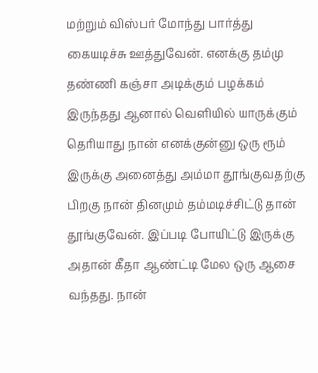மற்றும் விஸ்பர் மோந்து பார்த்து கையடிச்சு ஊத்துவேன். எனக்கு தம்மு தண்ணி கஞ்சா அடிக்கும் பழக்கம் இருந்தது ஆனால் வெளியில் யாருக்கும் தெரியாது நான் எனக்குன்னு ஒரு ரூம் இருக்கு அனைத்து அம்மா தூங்குவதற்கு பிறகு நான் தினமும் தம்மடிச்சிட்டு தான் தூங்குவேன். இப்படி போயிட்டு இருக்கு அதான் கீதா ஆண்ட்டி மேல ஒரு ஆசை வந்தது. நான்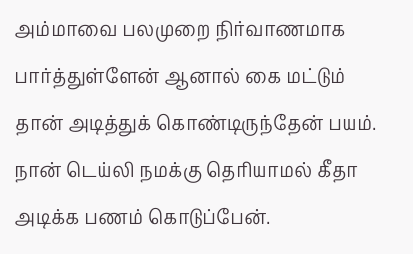அம்மாவை பலமுறை நிர்வாணமாக பார்த்துள்ளேன் ஆனால் கை மட்டும் தான் அடித்துக் கொண்டிருந்தேன் பயம். நான் டெய்லி நமக்கு தெரியாமல் கீதா அடிக்க பணம் கொடுப்பேன்.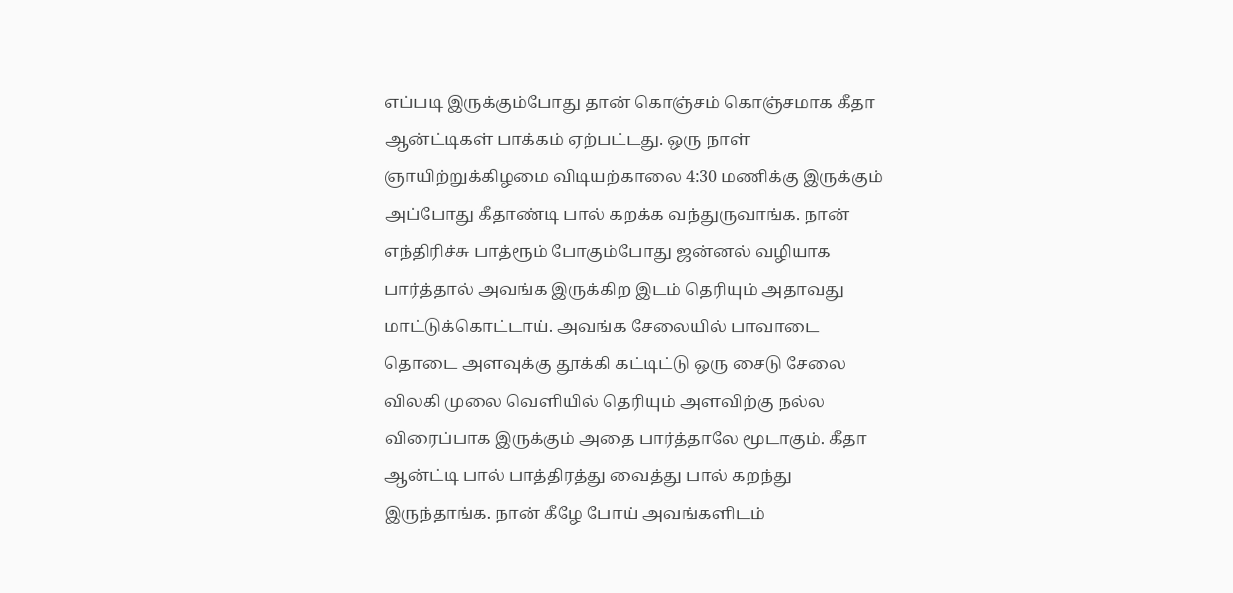எப்படி இருக்கும்போது தான் கொஞ்சம் கொஞ்சமாக கீதா ஆன்ட்டிகள் பாக்கம் ஏற்பட்டது. ஒரு நாள் ஞாயிற்றுக்கிழமை விடியற்காலை 4:30 மணிக்கு இருக்கும் அப்போது கீதாண்டி பால் கறக்க வந்துருவாங்க. நான் எந்திரிச்சு பாத்ரூம் போகும்போது ஜன்னல் வழியாக பார்த்தால் அவங்க இருக்கிற இடம் தெரியும் அதாவது மாட்டுக்கொட்டாய். அவங்க சேலையில் பாவாடை தொடை அளவுக்கு தூக்கி கட்டிட்டு ஒரு சைடு சேலை விலகி முலை வெளியில் தெரியும் அளவிற்கு நல்ல விரைப்பாக இருக்கும் அதை பார்த்தாலே மூடாகும். கீதா ஆன்ட்டி பால் பாத்திரத்து வைத்து பால் கறந்து இருந்தாங்க. நான் கீழே போய் அவங்களிடம்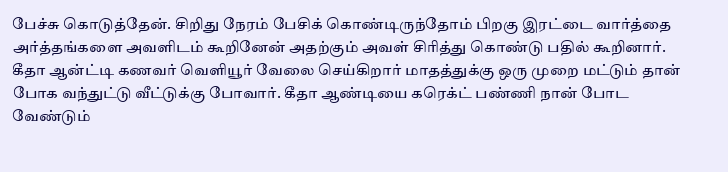பேச்சு கொடுத்தேன். சிறிது நேரம் பேசிக் கொண்டிருந்தோம் பிறகு இரட்டை வார்த்தை அர்த்தங்களை அவளிடம் கூறினேன் அதற்கும் அவள் சிரித்து கொண்டு பதில் கூறினார். கீதா ஆன்ட்டி கணவர் வெளியூர் வேலை செய்கிறார் மாதத்துக்கு ஒரு முறை மட்டும் தான் போக வந்துட்டு வீட்டுக்கு போவார். கீதா ஆண்டியை கரெக்ட் பண்ணி நான் போட வேண்டும்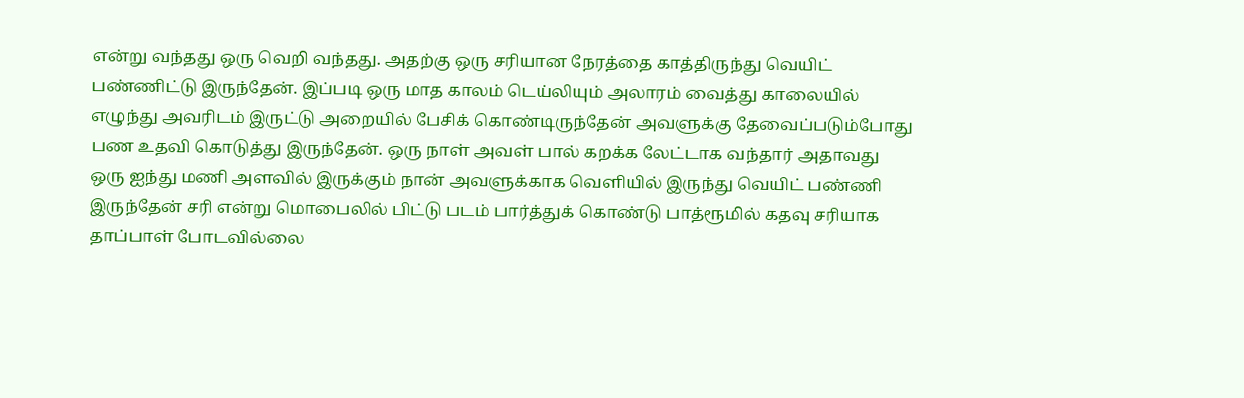என்று வந்தது ஒரு வெறி வந்தது. அதற்கு ஒரு சரியான நேரத்தை காத்திருந்து வெயிட் பண்ணிட்டு இருந்தேன். இப்படி ஒரு மாத காலம் டெய்லியும் அலாரம் வைத்து காலையில் எழுந்து அவரிடம் இருட்டு அறையில் பேசிக் கொண்டிருந்தேன் அவளுக்கு தேவைப்படும்போது பண உதவி கொடுத்து இருந்தேன். ஒரு நாள் அவள் பால் கறக்க லேட்டாக வந்தார் அதாவது ஒரு ஐந்து மணி அளவில் இருக்கும் நான் அவளுக்காக வெளியில் இருந்து வெயிட் பண்ணி இருந்தேன் சரி என்று மொபைலில் பிட்டு படம் பார்த்துக் கொண்டு பாத்ரூமில் கதவு சரியாக தாப்பாள் போடவில்லை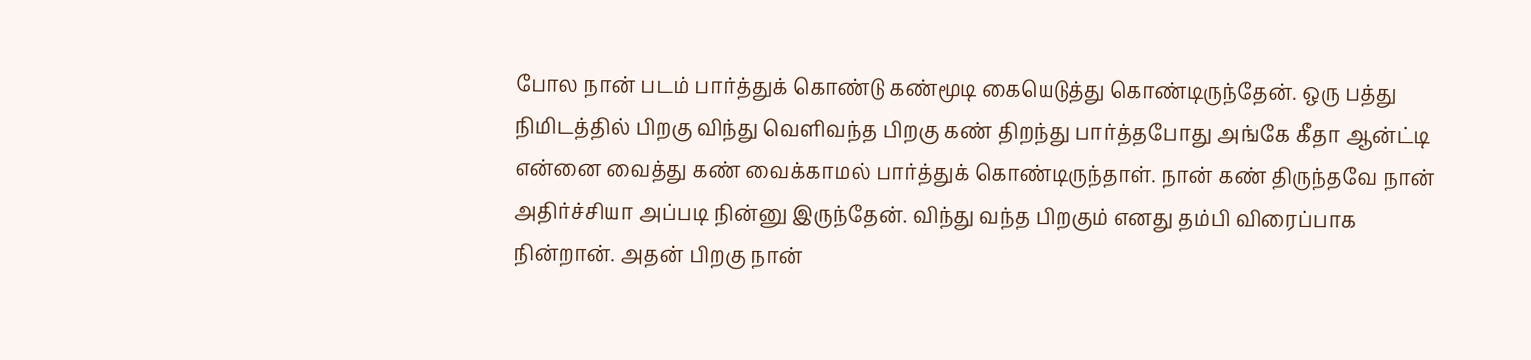போல நான் படம் பார்த்துக் கொண்டு கண்மூடி கையெடுத்து கொண்டிருந்தேன். ஒரு பத்து நிமிடத்தில் பிறகு விந்து வெளிவந்த பிறகு கண் திறந்து பார்த்தபோது அங்கே கீதா ஆன்ட்டி என்னை வைத்து கண் வைக்காமல் பார்த்துக் கொண்டிருந்தாள். நான் கண் திருந்தவே நான் அதிர்ச்சியா அப்படி நின்னு இருந்தேன். விந்து வந்த பிறகும் எனது தம்பி விரைப்பாக நின்றான். அதன் பிறகு நான்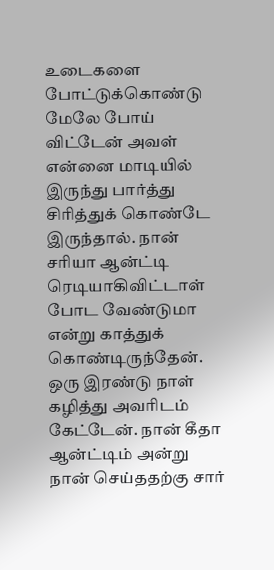உடைகளை போட்டுக்கொண்டு மேலே போய் விட்டேன் அவள் என்னை மாடியில் இருந்து பார்த்து சிரித்துக் கொண்டே இருந்தால். நான் சரியா ஆன்ட்டி ரெடியாகிவிட்டாள் போட வேண்டுமா என்று காத்துக் கொண்டிருந்தேன். ஒரு இரண்டு நாள் கழித்து அவரிடம் கேட்டேன். நான் கீதா ஆன்ட்டிம் அன்று நான் செய்ததற்கு சார்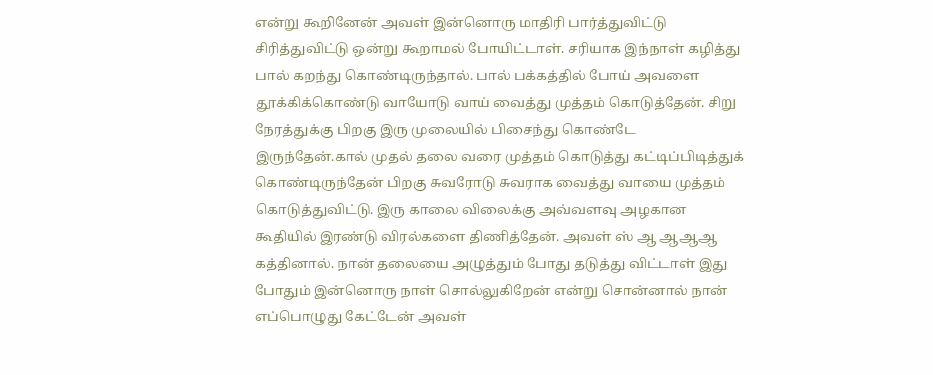என்று கூறினேன் அவள் இன்னொரு மாதிரி பார்த்துவிட்டு சிரித்துவிட்டு ஒன்று கூறாமல் போயிட்டாள். சரியாக இந்நாள் கழித்து பால் கறந்து கொண்டிருந்தால். பால் பக்கத்தில் போய் அவளை தூக்கிக்கொண்டு வாயோடு வாய் வைத்து முத்தம் கொடுத்தேன். சிறு நேரத்துக்கு பிறகு இரு முலையில் பிசைந்து கொண்டே இருந்தேன்.கால் முதல் தலை வரை முத்தம் கொடுத்து கட்டிப்பிடித்துக் கொண்டிருந்தேன் பிறகு சுவரோடு சுவராக வைத்து வாயை முத்தம் கொடுத்துவிட்டு. இரு காலை விலைக்கு அவ்வளவு அழகான கூதியில் இரண்டு விரல்களை திணித்தேன். அவள் ஸ் ஆ ஆஆஆ கத்தினால். நான் தலையை அழுத்தும் போது தடுத்து விட்டாள் இது போதும் இன்னொரு நாள் சொல்லுகிறேன் என்று சொன்னால் நான் எப்பொழுது கேட்டேன் அவள்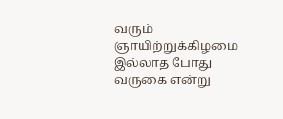வரும் ஞாயிற்றுக்கிழமை இல்லாத போது வருகை என்று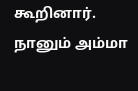கூறினார். நானும் அம்மா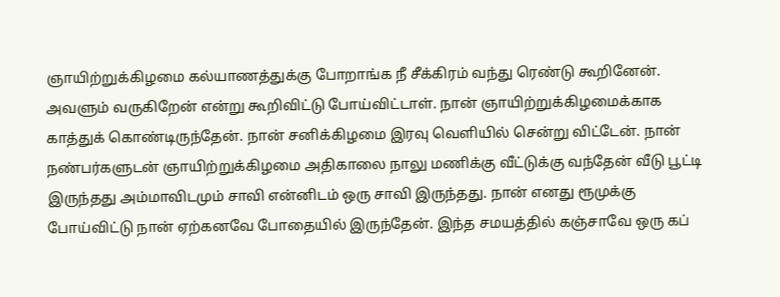ஞாயிற்றுக்கிழமை கல்யாணத்துக்கு போறாங்க நீ சீக்கிரம் வந்து ரெண்டு கூறினேன். அவளும் வருகிறேன் என்று கூறிவிட்டு போய்விட்டாள். நான் ஞாயிற்றுக்கிழமைக்காக காத்துக் கொண்டிருந்தேன். நான் சனிக்கிழமை இரவு வெளியில் சென்று விட்டேன். நான் நண்பர்களுடன் ஞாயிற்றுக்கிழமை அதிகாலை நாலு மணிக்கு வீட்டுக்கு வந்தேன் வீடு பூட்டி இருந்தது அம்மாவிடமும் சாவி என்னிடம் ஒரு சாவி இருந்தது. நான் எனது ரூமுக்கு போய்விட்டு நான் ஏற்கனவே போதையில் இருந்தேன். இந்த சமயத்தில் கஞ்சாவே ஒரு கப்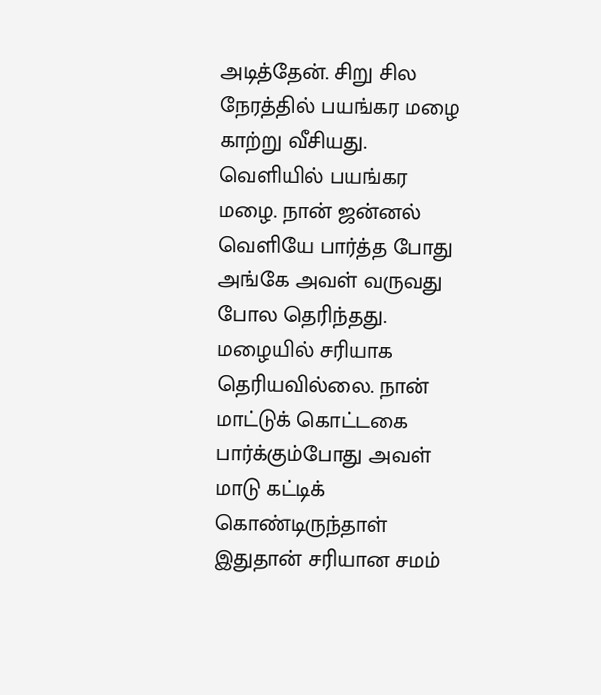அடித்தேன். சிறு சில நேரத்தில் பயங்கர மழை காற்று வீசியது. வெளியில் பயங்கர மழை. நான் ஜன்னல் வெளியே பார்த்த போது அங்கே அவள் வருவது போல தெரிந்தது. மழையில் சரியாக தெரியவில்லை. நான் மாட்டுக் கொட்டகை பார்க்கும்போது அவள் மாடு கட்டிக் கொண்டிருந்தாள் இதுதான் சரியான சமம்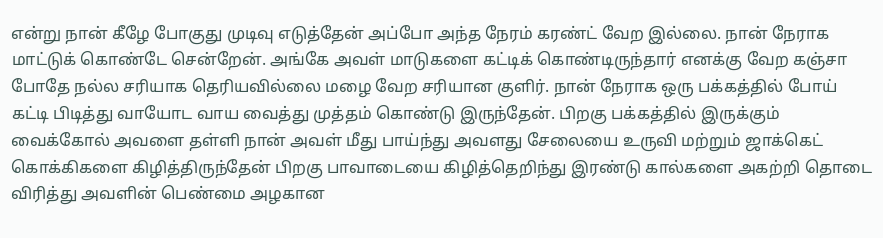என்று நான் கீழே போகுது முடிவு எடுத்தேன் அப்போ அந்த நேரம் கரண்ட் வேற இல்லை. நான் நேராக மாட்டுக் கொண்டே சென்றேன். அங்கே அவள் மாடுகளை கட்டிக் கொண்டிருந்தார் எனக்கு வேற கஞ்சா போதே நல்ல சரியாக தெரியவில்லை மழை வேற சரியான குளிர். நான் நேராக ஒரு பக்கத்தில் போய் கட்டி பிடித்து வாயோட வாய வைத்து முத்தம் கொண்டு இருந்தேன். பிறகு பக்கத்தில் இருக்கும் வைக்கோல் அவளை தள்ளி நான் அவள் மீது பாய்ந்து அவளது சேலையை உருவி மற்றும் ஜாக்கெட் கொக்கிகளை கிழித்திருந்தேன் பிறகு பாவாடையை கிழித்தெறிந்து இரண்டு கால்களை அகற்றி தொடை விரித்து அவளின் பெண்மை அழகான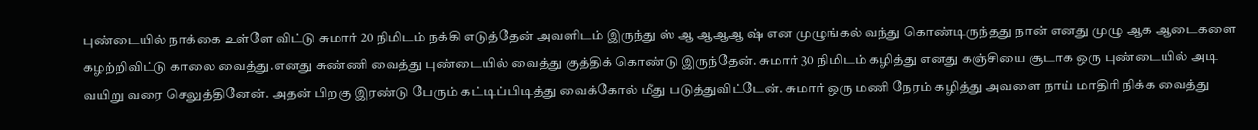புண்டையில் நாக்கை உள்ளே விட்டு சுமார் 20 நிமிடம் நக்கி எடுத்தேன் அவளிடம் இருந்து ஸ் ஆ ஆஆஆ ஷ் என முழுங்கல் வந்து கொண்டிருந்தது நான் எனது முழு ஆக ஆடைகளை கழற்றிவிட்டு காலை வைத்து.எனது சுண்ணி வைத்து புண்டையில் வைத்து குத்திக் கொண்டு இருந்தேன். சுமார் 30 நிமிடம் கழித்து எனது கஞ்சியை சூடாக ஒரு புண்டையில் அடி வயிறு வரை செலுத்தினேன். அதன் பிறகு இரண்டு பேரும் கட்டிப்பிடித்து வைக்கோல் மீது படுத்துவிட்டேன். சுமார் ஒரு மணி நேரம் கழித்து அவளை நாய் மாதிரி நிக்க வைத்து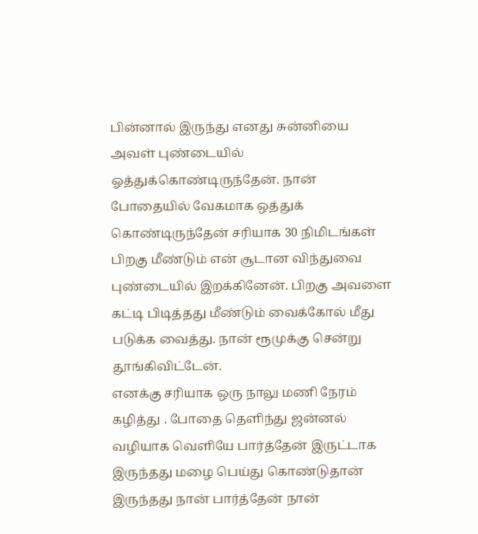பின்னால் இருந்து எனது சுன்னியை அவள் புண்டையில் ஓத்துக்கொண்டிருந்தேன். நான் போதையில் வேகமாக ஒத்துக் கொண்டிருந்தேன் சரியாக 30 நிமிடங்கள் பிறகு மீண்டும் என் சூடான விந்துவை புண்டையில் இறக்கினேன். பிறகு அவளை கட்டி பிடித்தது மீண்டும் வைக்கோல் மீது படுக்க வைத்து. நான் ரூமுக்கு சென்று தூங்கிவிட்டேன்.
எனக்கு சரியாக ஒரு நாலு மணி நேரம் கழித்து . போதை தெளிந்து ஜன்னல் வழியாக வெளியே பார்த்தேன் இருட்டாக இருந்தது மழை பெய்து கொண்டுதான் இருந்தது நான் பார்த்தேன் நான்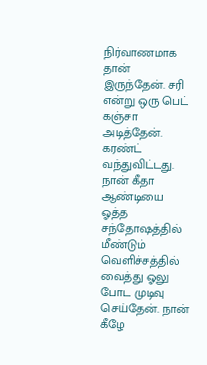நிர்வாணமாக தான் இருந்தேன். சரி என்று ஒரு பெட் கஞ்சா அடித்தேன். கரண்ட் வந்துவிட்டது. நான் கீதா ஆண்டியை ஓத்த சந்தோஷத்தில் மீண்டும் வெளிச்சத்தில் வைத்து ஓலு போட முடிவு செய்தேன். நான் கீழே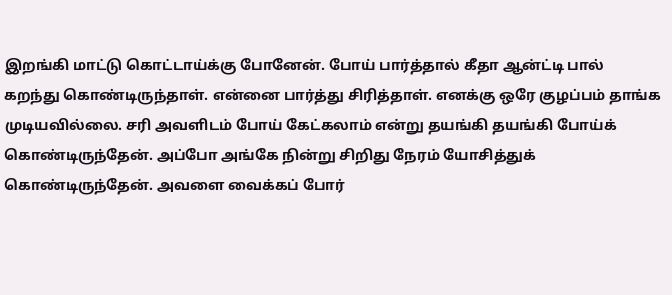இறங்கி மாட்டு கொட்டாய்க்கு போனேன். போய் பார்த்தால் கீதா ஆன்ட்டி பால் கறந்து கொண்டிருந்தாள். என்னை பார்த்து சிரித்தாள். எனக்கு ஒரே குழப்பம் தாங்க முடியவில்லை. சரி அவளிடம் போய் கேட்கலாம் என்று தயங்கி தயங்கி போய்க் கொண்டிருந்தேன். அப்போ அங்கே நின்று சிறிது நேரம் யோசித்துக் கொண்டிருந்தேன். அவளை வைக்கப் போர்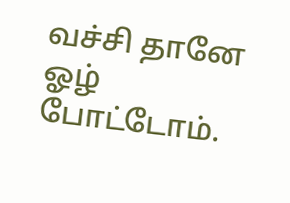வச்சி தானே ஓழ் போட்டோம்.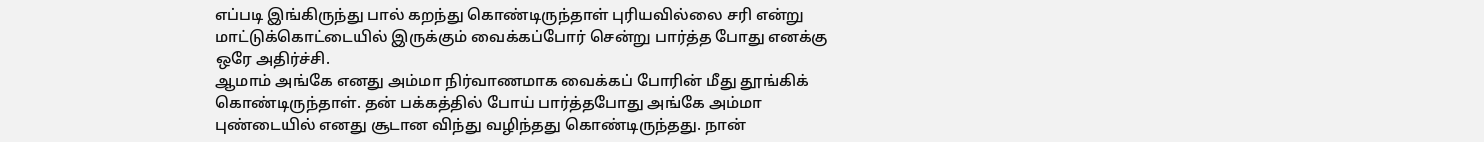எப்படி இங்கிருந்து பால் கறந்து கொண்டிருந்தாள் புரியவில்லை சரி என்று மாட்டுக்கொட்டையில் இருக்கும் வைக்கப்போர் சென்று பார்த்த போது எனக்கு ஒரே அதிர்ச்சி.
ஆமாம் அங்கே எனது அம்மா நிர்வாணமாக வைக்கப் போரின் மீது தூங்கிக் கொண்டிருந்தாள். தன் பக்கத்தில் போய் பார்த்தபோது அங்கே அம்மா புண்டையில் எனது சூடான விந்து வழிந்தது கொண்டிருந்தது. நான்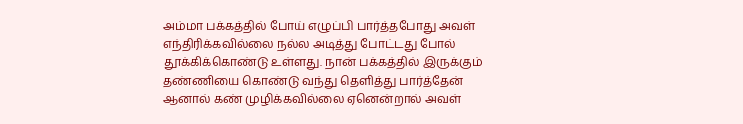அம்மா பக்கத்தில் போய் எழுப்பி பார்த்தபோது அவள் எந்திரிக்கவில்லை நல்ல அடித்து போட்டது போல் தூக்கிக்கொண்டு உள்ளது. நான் பக்கத்தில் இருக்கும் தண்ணியை கொண்டு வந்து தெளித்து பார்த்தேன் ஆனால் கண் முழிக்கவில்லை ஏனென்றால் அவள்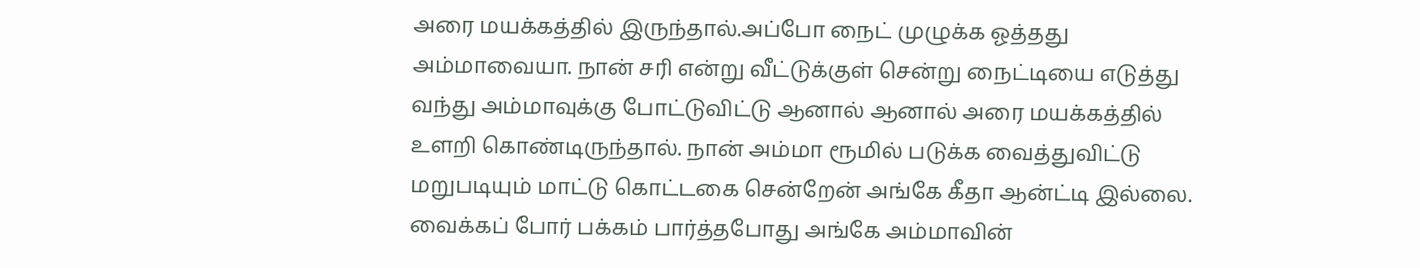அரை மயக்கத்தில் இருந்தால்.அப்போ நைட் முழுக்க ஓத்தது அம்மாவையா. நான் சரி என்று வீட்டுக்குள் சென்று நைட்டியை எடுத்து வந்து அம்மாவுக்கு போட்டுவிட்டு ஆனால் ஆனால் அரை மயக்கத்தில் உளறி கொண்டிருந்தால். நான் அம்மா ரூமில் படுக்க வைத்துவிட்டு மறுபடியும் மாட்டு கொட்டகை சென்றேன் அங்கே கீதா ஆன்ட்டி இல்லை. வைக்கப் போர் பக்கம் பார்த்தபோது அங்கே அம்மாவின்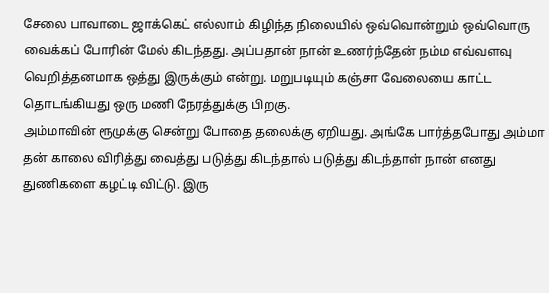சேலை பாவாடை ஜாக்கெட் எல்லாம் கிழிந்த நிலையில் ஒவ்வொன்றும் ஒவ்வொரு வைக்கப் போரின் மேல் கிடந்தது. அப்பதான் நான் உணர்ந்தேன் நம்ம எவ்வளவு வெறித்தனமாக ஒத்து இருக்கும் என்று. மறுபடியும் கஞ்சா வேலையை காட்ட தொடங்கியது ஒரு மணி நேரத்துக்கு பிறகு.
அம்மாவின் ரூமுக்கு சென்று போதை தலைக்கு ஏறியது. அங்கே பார்த்தபோது அம்மா தன் காலை விரித்து வைத்து படுத்து கிடந்தால் படுத்து கிடந்தாள் நான் எனது துணிகளை கழட்டி விட்டு. இரு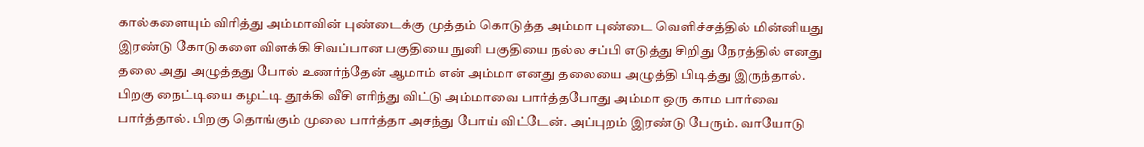கால்களையும் விரித்து அம்மாவின் புண்டைக்கு முத்தம் கொடுத்த அம்மா புண்டை வெளிச்சத்தில் மின்னியது இரண்டு கோடுகளை விளக்கி சிவப்பான பகுதியை நுனி பகுதியை நல்ல சப்பி எடுத்து சிறிது நேரத்தில் எனது தலை அது அழுத்தது போல் உணர்ந்தேன் ஆமாம் என் அம்மா எனது தலையை அழுத்தி பிடித்து இருந்தால். பிறகு நைட்டியை கழட்டி தூக்கி வீசி எரிந்து விட்டு அம்மாவை பார்த்தபோது அம்மா ஒரு காம பார்வை பார்த்தால். பிறகு தொங்கும் முலை பார்த்தா அசந்து போய் விட்டேன். அப்புறம் இரண்டு பேரும். வாயோடு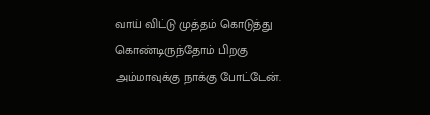வாய் விட்டு முத்தம் கொடுத்து கொண்டிருந்தோம் பிறகு அம்மாவுக்கு நாக்கு போட்டேன்.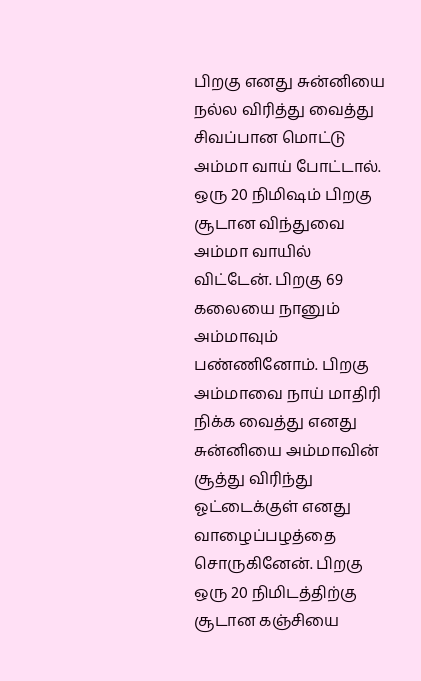பிறகு எனது சுன்னியை நல்ல விரித்து வைத்து சிவப்பான மொட்டு அம்மா வாய் போட்டால்.
ஒரு 20 நிமிஷம் பிறகு சூடான விந்துவை அம்மா வாயில் விட்டேன். பிறகு 69 கலையை நானும் அம்மாவும் பண்ணினோம். பிறகு அம்மாவை நாய் மாதிரி நிக்க வைத்து எனது சுன்னியை அம்மாவின் சூத்து விரிந்து ஓட்டைக்குள் எனது வாழைப்பழத்தை சொருகினேன். பிறகு ஒரு 20 நிமிடத்திற்கு சூடான கஞ்சியை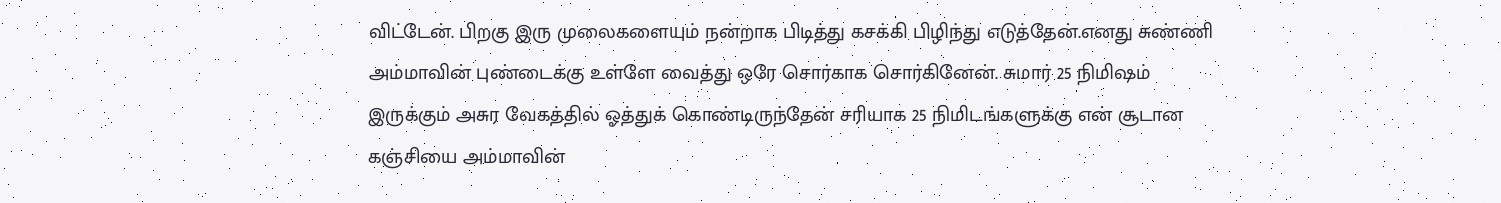விட்டேன். பிறகு இரு முலைகளையும் நன்றாக பிடித்து கசக்கி பிழிந்து எடுத்தேன்.எனது சுண்ணி அம்மாவின் புண்டைக்கு உள்ளே வைத்து ஒரே சொர்காக சொர்கினேன். சுமார் 25 நிமிஷம் இருக்கும் அசுர வேகத்தில் ஓத்துக் கொண்டிருந்தேன் சரியாக 25 நிமிடங்களுக்கு என் சூடான கஞ்சியை அம்மாவின்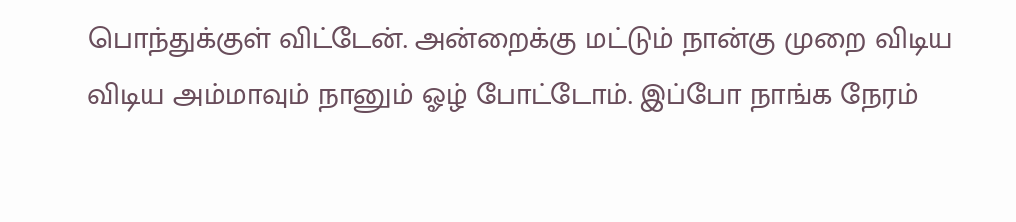பொந்துக்குள் விட்டேன். அன்றைக்கு மட்டும் நான்கு முறை விடிய விடிய அம்மாவும் நானும் ஓழ் போட்டோம். இப்போ நாங்க நேரம்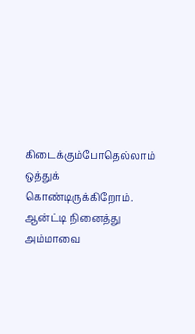கிடைக்கும்போதெல்லாம் ஒத்துக் கொண்டிருக்கிறோம். ஆன்ட்டி நினைத்து அம்மாவை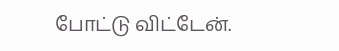போட்டு விட்டேன்.